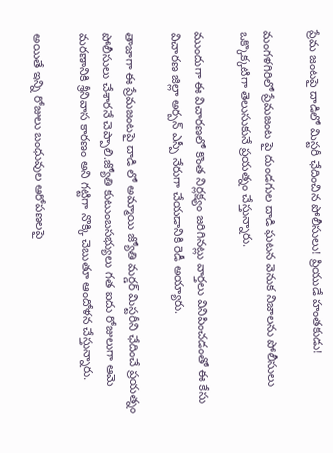ప్రేమ జంటపై దాడిలో మిస్టరీ ఛేదించిన పోలీసులు! ప్రియుడే హంతకుడు!

మంగళగిరిలో ప్రేమజంట పై దుండగుల దాడి ఘటన వెనుక నిజాలను పోలీసులు ఒక్కొక్కటిగా తెలుసుకునే ప్రయత్నం చేస్తున్నారు.

ముందుగా ఈ విచారణలో కొంత నిర్లక్ష్యం జరిగినట్లు వార్తలు వినిపించడంతో ఈ కేసు విచారణ జిల్లా అర్బన్ ఎస్పీ నేరుగా చేయడానికి రెడీ అయ్యారు.

తాజాగా ఈ ప్రేమజంటపై దాడి లో అమ్మాయి జ్యోతి మర్డర్ మిస్టరీని ఛేదించే ప్రయత్నం పోలీసులు చేశారనే చెప్పాలి.జ్యోతి కుటుంబసభ్యులు గత ఐదు రోజులుగా ఆమె మరణానికి శ్రీనివాస కారణం అని గట్టిగా నొక్కి చెబుతూ ఆందోళన చేస్తున్నారు.

అయితే ఇన్ని రోజులు బంధువుల ఆరోపణలపై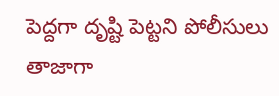పెద్దగా దృష్టి పెట్టని పోలీసులు తాజాగా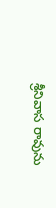శ్రీనివాస రావును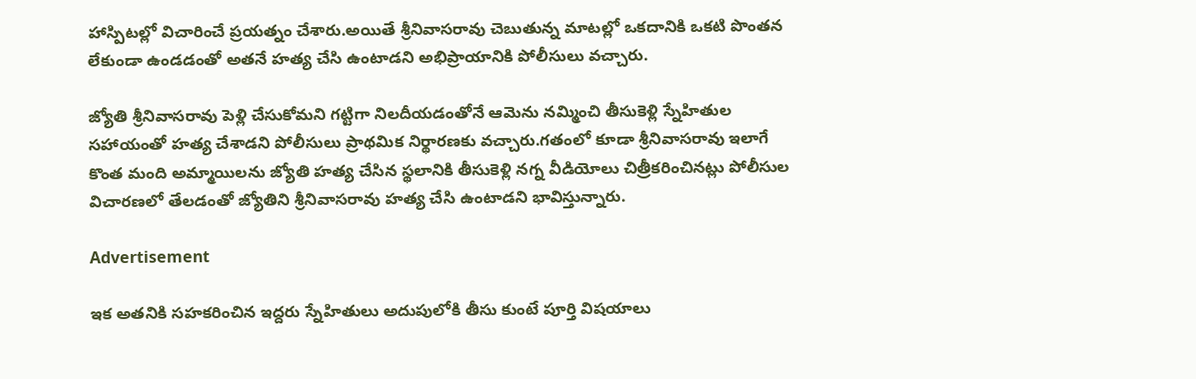హాస్పిటల్లో విచారించే ప్రయత్నం చేశారు.అయితే శ్రీనివాసరావు చెబుతున్న మాటల్లో ఒకదానికి ఒకటి పొంతన లేకుండా ఉండడంతో అతనే హత్య చేసి ఉంటాడని అభిప్రాయానికి పోలీసులు వచ్చారు.

జ్యోతి శ్రీనివాసరావు పెళ్లి చేసుకోమని గట్టిగా నిలదీయడంతోనే ఆమెను నమ్మించి తీసుకెళ్లి స్నేహితుల సహాయంతో హత్య చేశాడని పోలీసులు ప్రాథమిక నిర్థారణకు వచ్చారు.గతంలో కూడా శ్రీనివాసరావు ఇలాగే కొంత మంది అమ్మాయిలను జ్యోతి హత్య చేసిన స్థలానికి తీసుకెళ్లి నగ్న వీడియోలు చిత్రీకరించినట్లు పోలీసుల విచారణలో తేలడంతో జ్యోతిని శ్రీనివాసరావు హత్య చేసి ఉంటాడని భావిస్తున్నారు.

Advertisement

ఇక అతనికి సహకరించిన ఇద్దరు స్నేహితులు అదుపులోకి తీసు కుంటే పూర్తి విషయాలు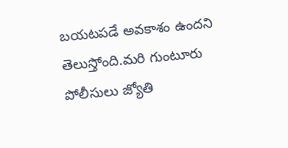బయటపడే అవకాశం ఉందని తెలుస్తోంది.మరి గుంటూరు పోలీసులు జ్యోతి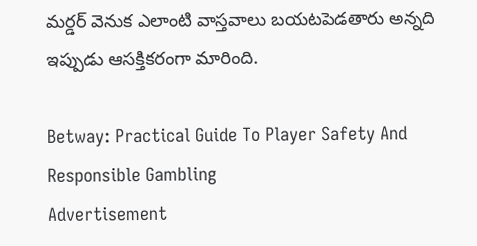మర్డర్ వెనుక ఎలాంటి వాస్తవాలు బయటపెడతారు అన్నది ఇప్పుడు ఆసక్తికరంగా మారింది.

Betway: Practical Guide To Player Safety And Responsible Gambling
Advertisement